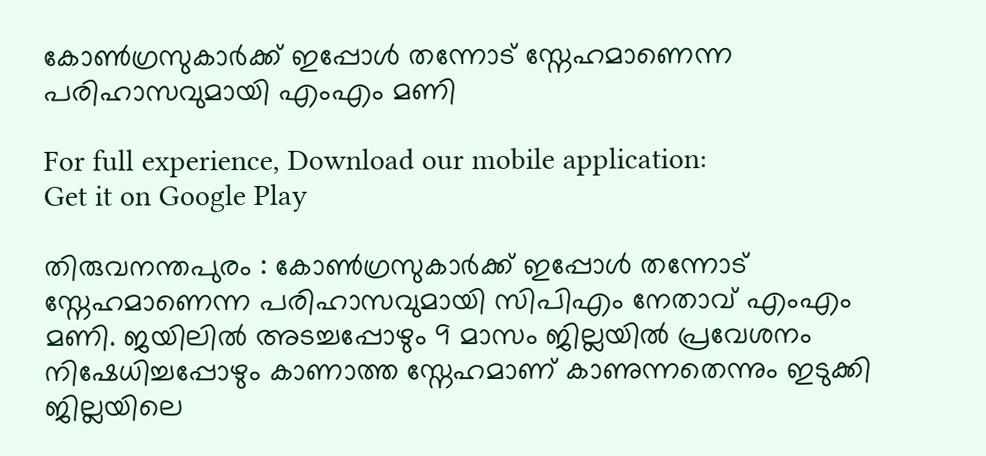കോൺഗ്രസുകാർക്ക് ഇപ്പോൾ തന്നോട് സ്നേഹമാണെന്ന പരിഹാസവുമായി എംഎം മണി

For full experience, Download our mobile application:
Get it on Google Play

തിരുവനന്തപുരം : കോൺഗ്രസുകാർക്ക് ഇപ്പോൾ തന്നോട് സ്നേഹമാണെന്ന പരിഹാസവുമായി സിപിഎം നേതാവ് എംഎം മണി. ജയിലിൽ അടച്ചപ്പോഴും 9 മാസം ജില്ലയിൽ പ്രവേശനം നിഷേധിച്ചപ്പോഴും കാണാത്ത സ്നേഹമാണ് കാണുന്നതെന്നും ഇടുക്കി ജില്ലയിലെ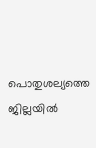പൊതുശല്യത്തെ ജില്ലയിൽ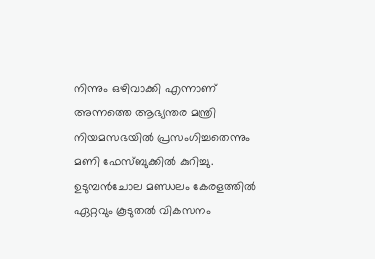നിന്നും ഒഴിവാക്കി എന്നാണ് അന്നത്തെ ആഭ്യന്തര മന്ത്രി നിയമസഭയിൽ പ്രസംഗിച്ചതെന്നും മണി ഫേസ്ബുക്കിൽ കുറിച്ചു. ഉടുമ്പൻചോല മണ്ഡലം കേരളത്തിൽ ഏറ്റവും കൂടുതൽ വികസനം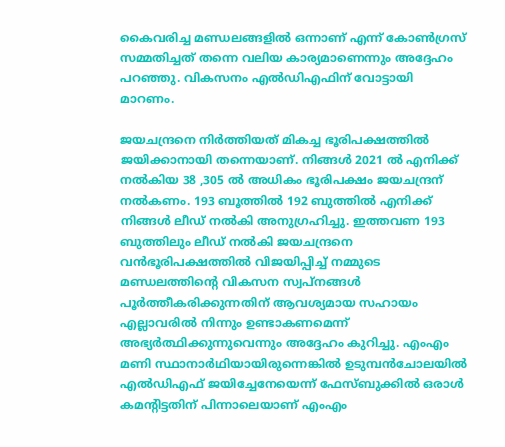കൈവരിച്ച മണ്ഡലങ്ങളിൽ ഒന്നാണ് എന്ന് കോൺഗ്രസ് സമ്മതിച്ചത് തന്നെ വലിയ കാര്യമാണെന്നും അദ്ദേഹം പറഞ്ഞു. വികസനം എൽഡിഎഫിന് വോട്ടായി മാറണം.

ജയചന്ദ്രനെ നിർത്തിയത് മികച്ച ഭൂരിപക്ഷത്തിൽ ജയിക്കാനായി തന്നെയാണ്. നിങ്ങൾ 2021 ൽ എനിക്ക് നൽകിയ 38 ,305 ൽ അധികം ഭൂരിപക്ഷം ജയചന്ദ്രന് നൽകണം. 193 ബൂത്തിൽ 192 ബുത്തിൽ എനിക്ക് നിങ്ങൾ ലീഡ് നൽകി അനുഗ്രഹിച്ചു. ഇത്തവണ 193 ബുത്തിലും ലീഡ് നൽകി ജയചന്ദ്രനെ വൻഭൂരിപക്ഷത്തിൽ വിജയിപ്പിച്ച് നമ്മുടെ മണ്ഡലത്തിന്റെ വികസന സ്വപ്നങ്ങൾ പൂർത്തീകരിക്കുന്നതിന് ആവശ്യമായ സഹായം എല്ലാവരിൽ നിന്നും ഉണ്ടാകണമെന്ന് അഭ്യർത്ഥിക്കുന്നുവെന്നും അദ്ദേഹം കുറിച്ചു. എംഎം മണി സ്ഥാനാർഥിയായിരുന്നെങ്കിൽ ഉടുമ്പൻചോലയിൽ എൽഡിഎഫ് ജയിച്ചേനേയെന്ന് ഫേസ്ബുക്കിൽ ഒരാൾ കമന്റിട്ടതിന് പിന്നാലെയാണ് എംഎം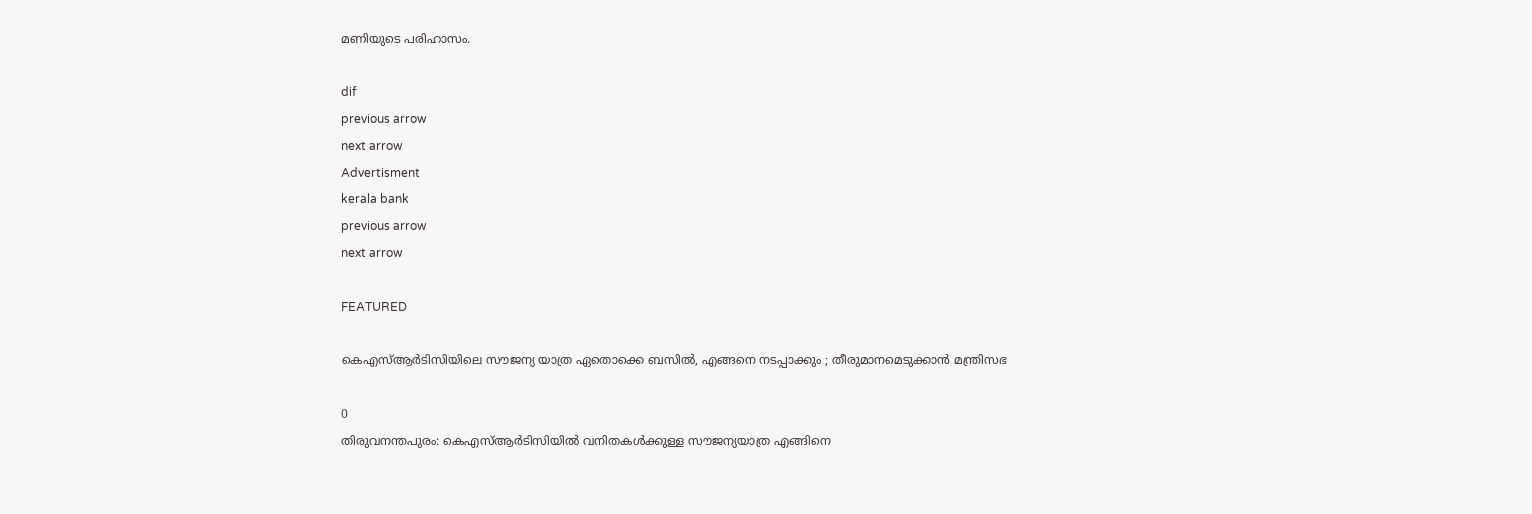മണിയുടെ പരിഹാസം.

dif
previous arrow
next arrow
Advertisment
kerala bank
previous arrow
next arrow

FEATURED

കെഎസ്ആർടിസിയിലെ സൗജന്യ യാത്ര ഏതൊക്കെ ബസിൽ, എങ്ങനെ നടപ്പാക്കും ; തീരുമാനമെടുക്കാൻ മന്ത്രിസഭ

0
തിരുവനന്തപുരം: കെഎസ്ആർടിസിയിൽ വനിതകൾക്കുള്ള സൗജന്യയാത്ര എങ്ങിനെ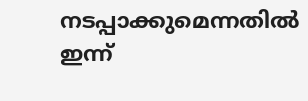നടപ്പാക്കുമെന്നതിൽ ഇന്ന്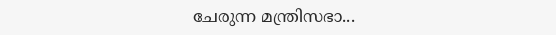ചേരുന്ന മന്ത്രിസഭാ...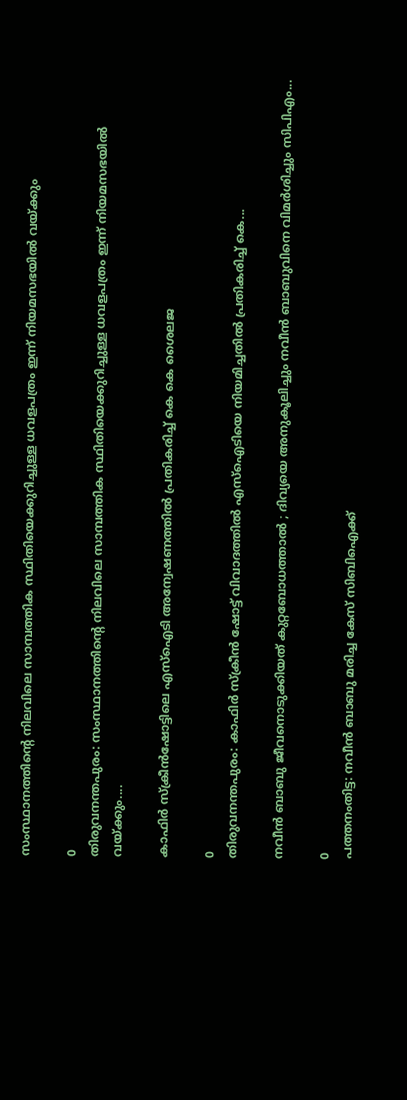സംസ്ഥാനത്തിന്‍റെ നിലവിലെ സാമ്പത്തിക സ്ഥിതിയെക്കുറിച്ചുള്ള ധവളപത്രം ഇന്ന് നിയമസഭയിൽ വയ്ക്കും

0
തിരുവനന്തപുരം: സംസ്ഥാനത്തിന്‍റെ നിലവിലെ സാമ്പത്തിക സ്ഥിതിയെക്കുറിച്ചുള്ള ധവളപത്രം ഇന്ന് നിയമസഭയിൽ വയ്ക്കും....

കാഫിർ സ്ക്രീൻഷോട്ടിലെ എസ്ഐടി അന്വേഷണത്തിൽ പ്രതികരിച്ച് കെ കെ ശൈലജ

0
തിരുവനന്തപുരം: കാഫിർ സ്ക്രീൻ ഷോട്ട് വിവാദത്തിൽ എസ്ഐടിയെ നിയമിച്ചതിൽ പ്രതികരിച്ച് കെ...

നവീൻ ബാബു ജീവനൊടുക്കിയത് കുറ്റബോധത്താൽ ; ദിവ്യയെ അനുകൂലിച്ചും നവീൻ ബാബുവിനെ വിമർശിച്ചും സിപിഎം...

0
പത്തനംതിട്ട: നവീൻ ബാബു മരിച്ച കേസ് സിബിഐക്ക്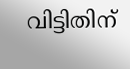വിട്ടിതിന്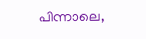പിന്നാലെ,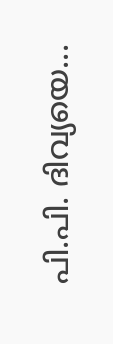പി.പി. ദിവ്യയെ...